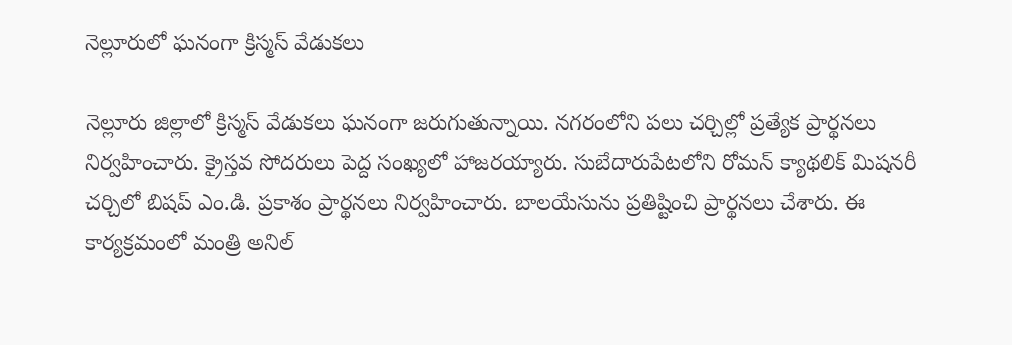నెల్లూరులో ఘనంగా క్రిస్మస్ వేడుకలు

నెల్లూరు జిల్లాలో క్రిస్మస్ వేడుకలు ఘనంగా జరుగుతున్నాయి. నగరంలోని పలు చర్చిల్లో ప్రత్యేక ప్రార్థనలు నిర్వహించారు. క్రైస్తవ సోదరులు పెద్ద సంఖ్యలో హాజరయ్యారు. సుబేదారుపేటలోని రోమన్ క్యాథలిక్ మిషనరీ చర్చిలో బిషప్ ఎం.డి. ప్రకాశం ప్రార్థనలు నిర్వహించారు. బాలయేసును ప్రతిష్టించి ప్రార్థనలు చేశారు. ఈ కార్యక్రమంలో మంత్రి అనిల్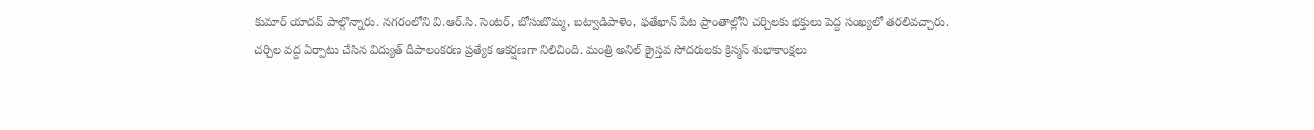కుమార్ యాదవ్ పాల్గొన్నారు. నగరంలోని వి.ఆర్.సి. సెంటర్, బోసుబొమ్మ‌, బట్వాడిపాళెం, ఫతేఖాన్ పేట ప్రాంతాల్లోని చర్చిలకు భక్తులు పెద్ద సంఖ్యలో తరలివచ్చారు. చర్చిల వద్ద ఏర్పాటు చేసిన విద్యుత్ దీపాలంకరణ ప్రత్యేక ఆకర్షణగా నిలిచింది. మంత్రి అనిల్ క్రైస్తవ సోదరులకు క్రిస్మస్ శుభాకాంక్షలు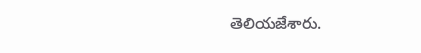తెలియజేశారు.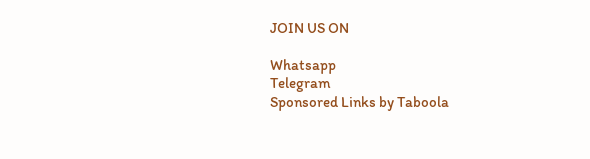JOIN US ON

Whatsapp
Telegram
Sponsored Links by Taboola